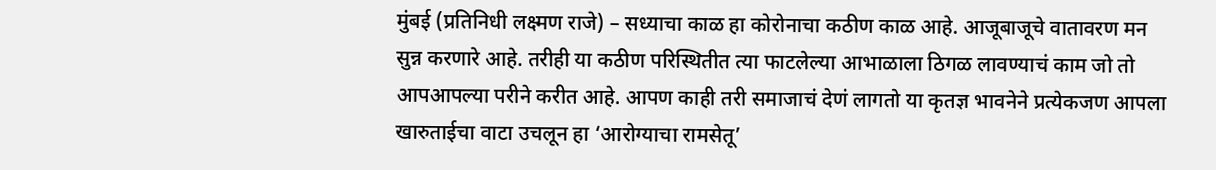मुंबई (प्रतिनिधी लक्ष्मण राजे) – सध्याचा काळ हा कोरोनाचा कठीण काळ आहे. आजूबाजूचे वातावरण मन सुन्न करणारे आहे. तरीही या कठीण परिस्थितीत त्या फाटलेल्या आभाळाला ठिगळ लावण्याचं काम जो तो आपआपल्या परीने करीत आहे. आपण काही तरी समाजाचं देणं लागतो या कृतज्ञ भावनेने प्रत्येकजण आपला खारुताईचा वाटा उचलून हा ‘आरोग्याचा रामसेतू’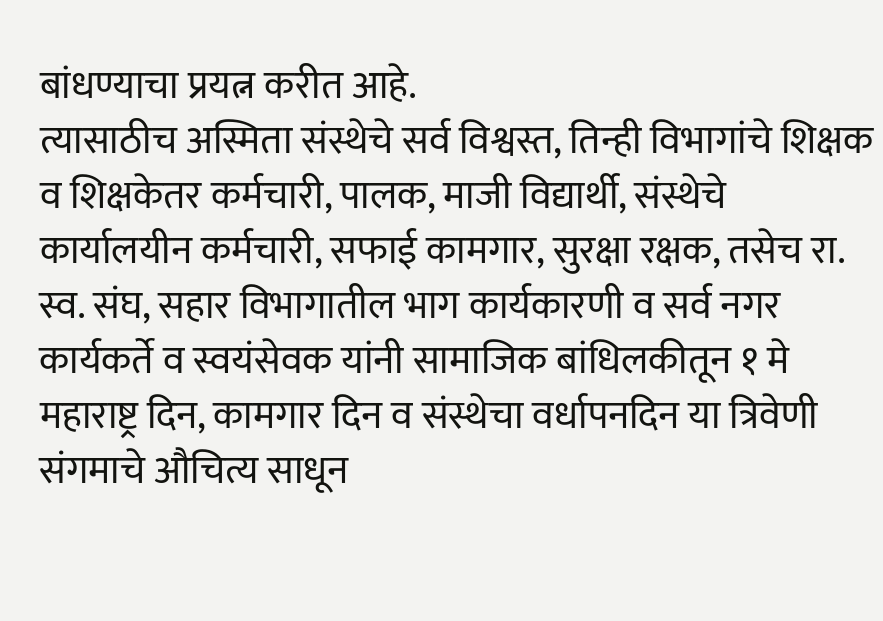बांधण्याचा प्रयत्न करीत आहे.
त्यासाठीच अस्मिता संस्थेचे सर्व विश्वस्त, तिन्ही विभागांचे शिक्षक व शिक्षकेतर कर्मचारी, पालक, माजी विद्यार्थी, संस्थेचे कार्यालयीन कर्मचारी, सफाई कामगार, सुरक्षा रक्षक, तसेच रा. स्व. संघ, सहार विभागातील भाग कार्यकारणी व सर्व नगर कार्यकर्ते व स्वयंसेवक यांनी सामाजिक बांधिलकीतून १ मे महाराष्ट्र दिन, कामगार दिन व संस्थेचा वर्धापनदिन या त्रिवेणी संगमाचे औचित्य साधून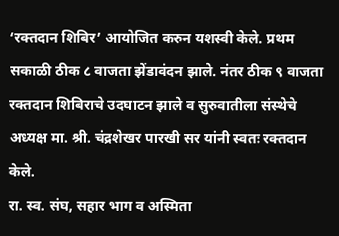‘रक्तदान शिबिर’ आयोजित करुन यशस्वी केले. प्रथम सकाळी ठीक ८ वाजता झेंडावंदन झाले. नंतर ठीक ९ वाजता रक्तदान शिबिराचे उदघाटन झाले व सुरुवातीला संस्थेचे अध्यक्ष मा. श्री. चंद्रशेखर पारखी सर यांनी स्वतः रक्तदान केले.
रा. स्व. संघ, सहार भाग व अस्मिता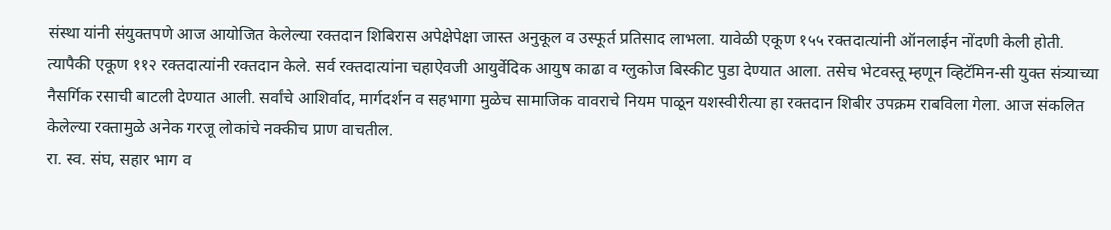संस्था यांनी संयुक्तपणे आज आयोजित केलेल्या रक्तदान शिबिरास अपेक्षेपेक्षा जास्त अनुकूल व उस्फूर्त प्रतिसाद लाभला. यावेळी एकूण १५५ रक्तदात्यांनी ऑनलाईन नोंदणी केली होती. त्यापैकी एकूण ११२ रक्तदात्यांनी रक्तदान केले. सर्व रक्तदात्यांना चहाऐवजी आयुर्वेदिक आयुष काढा व ग्लुकोज बिस्कीट पुडा देण्यात आला. तसेच भेटवस्तू म्हणून व्हिटॅमिन-सी युक्त संत्र्याच्या नैसर्गिक रसाची बाटली देण्यात आली. सर्वांचे आशिर्वाद, मार्गदर्शन व सहभागा मुळेच सामाजिक वावराचे नियम पाळून यशस्वीरीत्या हा रक्तदान शिबीर उपक्रम राबविला गेला. आज संकलित केलेल्या रक्तामुळे अनेक गरजू लोकांचे नक्कीच प्राण वाचतील.
रा. स्व. संघ, सहार भाग व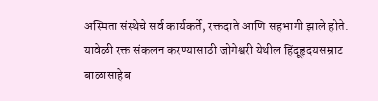अस्मिता संस्थेचे सर्व कार्यकर्ते, रक्तदाते आणि सहभागी झाले होते. यावेळी रक्त संकलन करण्यासाठी जोगेश्वरी येथील हिंदूहृदयसम्राट बाळासाहेब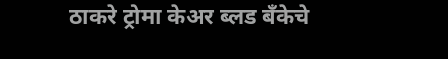ठाकरे ट्रोमा केअर ब्लड बँकेचे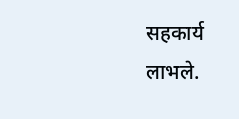सहकार्य लाभले.